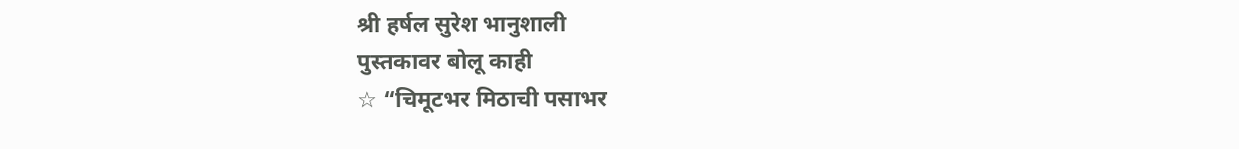श्री हर्षल सुरेश भानुशाली
पुस्तकावर बोलू काही
☆ “चिमूटभर मिठाची पसाभर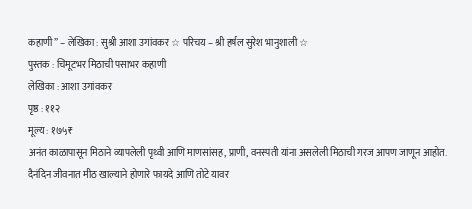कहाणी” – लेखिका : सुश्री आशा उगांवकर ☆ परिचय – श्री हर्षल सुरेश भानुशाली ☆
पुस्तक : चिमूटभर मिठाची पसाभर कहाणी
लेखिका : आशा उगांवकर
पृष्ठ : ११२
मूल्य : १७५₹
अनंत काळापासून मिठाने व्यापलेली पृथ्वी आणि माणसांसह, प्राणी, वनस्पती यांना असलेली मिठाची गरज आपण जाणून आहोत. दैनंदिन जीवनात मीठ खाल्याने होणारे फायदे आणि तोटे यावर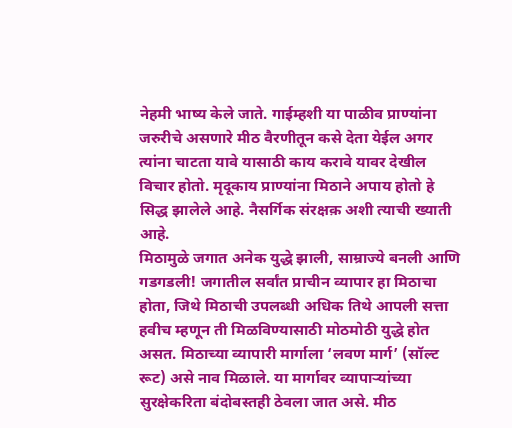नेहमी भाष्य केले जाते. गाईम्हशी या पाळीव प्राण्यांना जरुरीचे असणारे मीठ वैरणीतून कसे देता येईल अगर त्यांना चाटता यावे यासाठी काय करावे यावर देखील विचार होतो. मृदूकाय प्राण्यांना मिठाने अपाय होतो हे सिद्ध झालेले आहे. नैसर्गिक संरक्षक़ अशी त्याची ख्याती आहे.
मिठामुळे जगात अनेक युद्धे झाली, साम्राज्ये बनली आणि गडगडली! जगातील सर्वांत प्राचीन व्यापार हा मिठाचा होता, जिथे मिठाची उपलब्धी अधिक तिथे आपली सत्ता हवीच म्हणून ती मिळविण्यासाठी मोठमोठी युद्धे होत असत. मिठाच्या व्यापारी मार्गाला ‘लवण मार्ग’ (सॉल्ट रूट) असे नाव मिळाले. या मार्गावर व्यापाऱ्यांच्या सुरक्षेकरिता बंदोबस्तही ठेवला जात असे. मीठ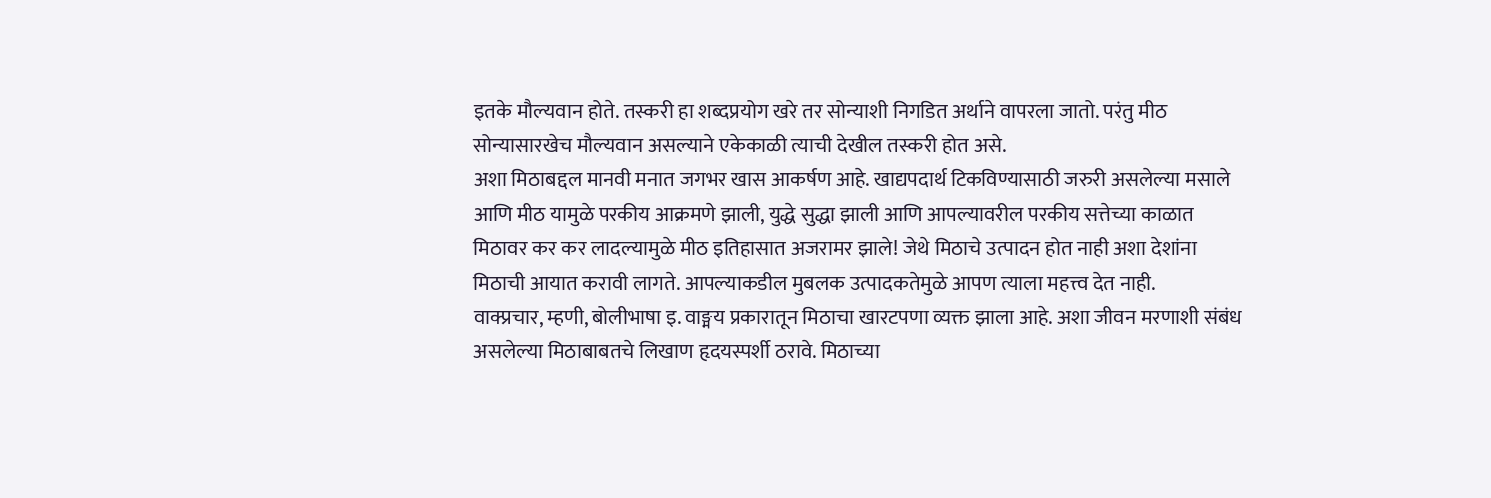इतके मौल्यवान होते. तस्करी हा शब्दप्रयोग खरे तर सोन्याशी निगडित अर्थाने वापरला जातो. परंतु मीठ सोन्यासारखेच मौल्यवान असल्याने एकेकाळी त्याची देखील तस्करी होत असे.
अशा मिठाबद्दल मानवी मनात जगभर खास आकर्षण आहे. खाद्यपदार्थ टिकविण्यासाठी जरुरी असलेल्या मसाले आणि मीठ यामुळे परकीय आक्रमणे झाली, युद्धे सुद्धा झाली आणि आपल्यावरील परकीय सत्तेच्या काळात मिठावर कर कर लादल्यामुळे मीठ इतिहासात अजरामर झाले! जेथे मिठाचे उत्पादन होत नाही अशा देशांना मिठाची आयात करावी लागते. आपल्याकडील मुबलक उत्पादकतेमुळे आपण त्याला महत्त्व देत नाही.
वाक्प्रचार, म्हणी, बोलीभाषा इ. वाङ्मय प्रकारातून मिठाचा खारटपणा व्यक्त झाला आहे. अशा जीवन मरणाशी संबंध असलेल्या मिठाबाबतचे लिखाण हृदयस्पर्शी ठरावे. मिठाच्या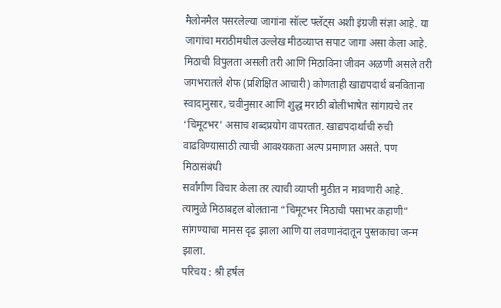मैलोनमैल पसरलेल्या जागांना सॉल्ट फ्लॅट्स अशी इंग्रजी संज्ञा आहे. या जागांचा मराठीमधील उल्लेख मीठव्याप्त सपाट जागा असा केला आहे.
मिठाची विपुलता असली तरी आणि मिठाविना जीवन अळणी असले तरी जगभरातले शेफ (प्रशिक्षित आचारी) कोणताही खाद्यपदार्थ बनविताना स्वादानुसार, चवीनुसार आणि शुद्ध मराठी बोलीभाषेत सांगायचे तर ‘चिमूटभर’ असाच शब्दप्रयोग वापरतात. खाद्यपदार्थाची रुची वाढविण्यासाठी त्याची आवश्यकता अल्प प्रमाणात असते. पण मिठासंबंधी
सर्वांगीण विचार केला तर त्याची व्याप्ती मुठीत न मावणारी आहे. त्यामुळे मिठाबद्दल बोलताना “चिमूटभर मिठाची पसाभर कहाणी” सांगण्याचा मानस दृढ झाला आणि या लवणानंदातून पुस्तकाचा जन्म झाला.
परिचय : श्री हर्षल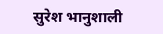सुरेश भानुशाली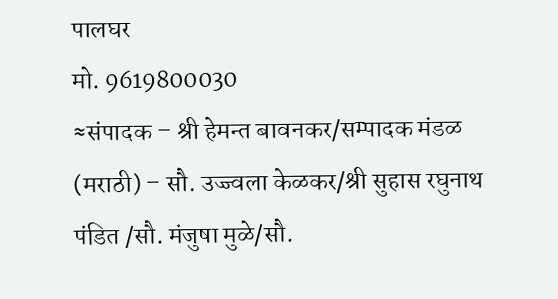पालघर
मो. 9619800030
≈संपादक – श्री हेमन्त बावनकर/सम्पादक मंडळ (मराठी) – सौ. उज्ज्वला केळकर/श्री सुहास रघुनाथ पंडित /सौ. मंजुषा मुळे/सौ.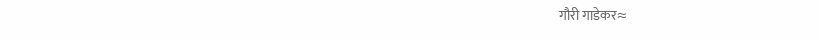गौरी गाडेकर≈